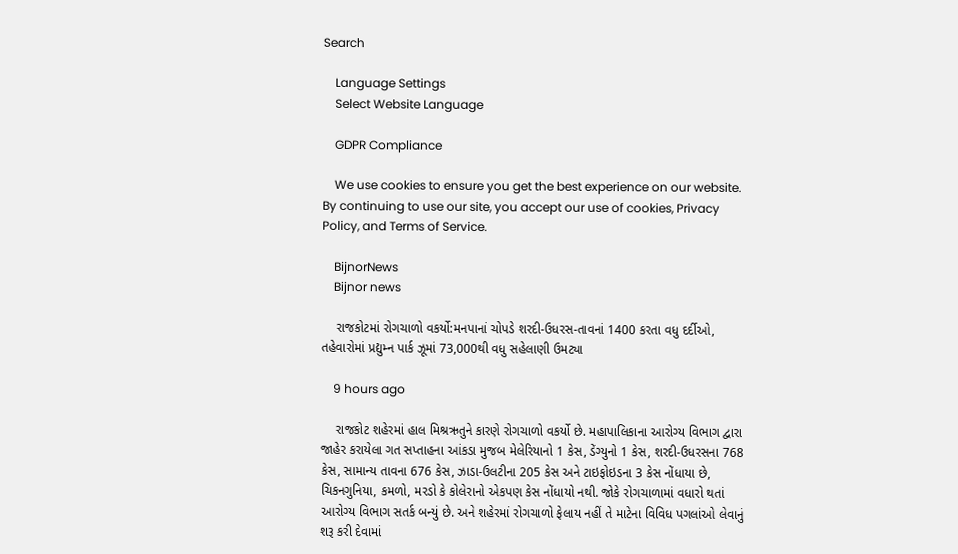Search

    Language Settings
    Select Website Language

    GDPR Compliance

    We use cookies to ensure you get the best experience on our website. By continuing to use our site, you accept our use of cookies, Privacy Policy, and Terms of Service.

    BijnorNews
    Bijnor news

    રાજકોટમાં રોગચાળો વકર્યો:મનપાનાં ચોપડે શરદી-ઉધરસ-તાવનાં 1400 કરતા વધુ દર્દીઓ, તહેવારોમાં પ્રદ્યુમ્ન પાર્ક ઝૂમાં 73,000થી વધુ સહેલાણી ઉમટ્યા

    9 hours ago

    રાજકોટ શહેરમાં હાલ મિશ્રઋતુને કારણે રોગચાળો વકર્યો છે. મહાપાલિકાના આરોગ્ય વિભાગ દ્વારા જાહેર કરાયેલા ગત સપ્તાહના આંકડા મુજબ મેલેરિયાનો 1 કેસ, ડેંગ્યુનો 1 કેસ, શરદી-ઉધરસના 768 કેસ, સામાન્ય તાવના 676 કેસ, ઝાડા-ઉલટીના 205 કેસ અને ટાઇફોઇડના 3 કેસ નોંધાયા છે, ચિકનગુનિયા, કમળો, મરડો કે કોલેરાનો એકપણ કેસ નોંધાયો નથી. જોકે રોગચાળામાં વધારો થતાં આરોગ્ય વિભાગ સતર્ક બન્યું છે. અને શહેરમાં રોગચાળો ફેલાય નહીં તે માટેના વિવિધ પગલાંઓ લેવાનું શરૂ કરી દેવામાં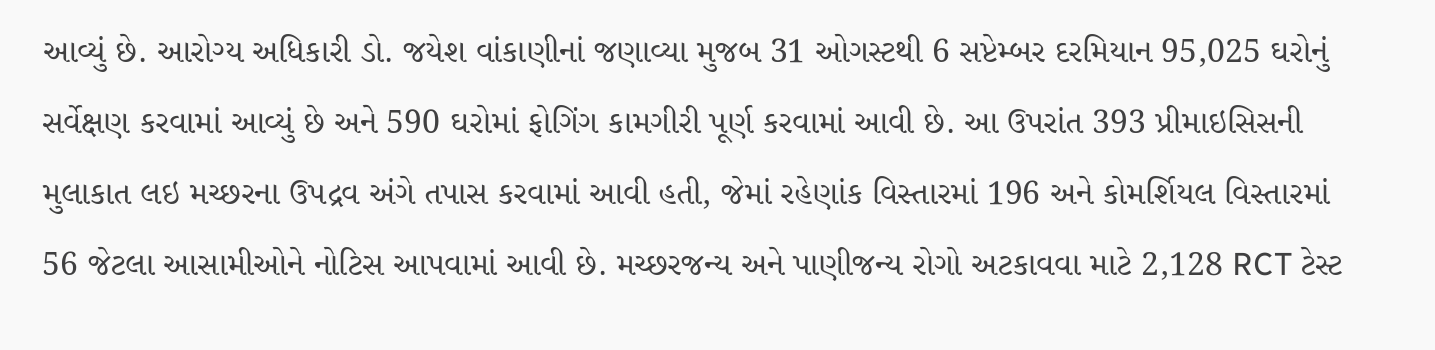આવ્યું છે. આરોગ્ય અધિકારી ડો. જયેશ વાંકાણીનાં જણાવ્યા મુજબ 31 ઓગસ્ટથી 6 સપ્ટેમ્બર દરમિયાન 95,025 ઘરોનું સર્વેક્ષણ કરવામાં આવ્યું છે અને 590 ઘરોમાં ફોગિંગ કામગીરી પૂર્ણ કરવામાં આવી છે. આ ઉપરાંત 393 પ્રીમાઇસિસની મુલાકાત લઇ મચ્છરના ઉપદ્રવ અંગે તપાસ કરવામાં આવી હતી, જેમાં રહેણાંક વિસ્તારમાં 196 અને કોમર્શિયલ વિસ્તારમાં 56 જેટલા આસામીઓને નોટિસ આપવામાં આવી છે. મચ્છરજન્ય અને પાણીજન્ય રોગો અટકાવવા માટે 2,128 RCT ટેસ્ટ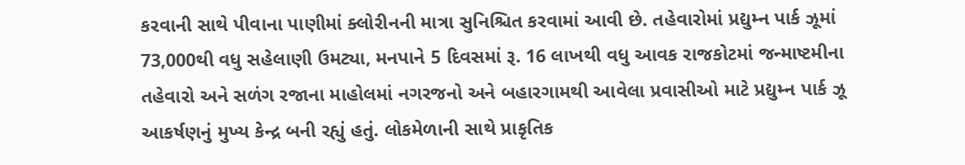કરવાની સાથે પીવાના પાણીમાં ક્લોરીનની માત્રા સુનિશ્ચિત કરવામાં આવી છે. તહેવારોમાં પ્રદ્યુમ્ન પાર્ક ઝૂમાં 73,000થી વધુ સહેલાણી ઉમટ્યા, મનપાને 5 દિવસમાં રૂ. 16 લાખથી વધુ આવક રાજકોટમાં જન્માષ્ટમીના તહેવારો અને સળંગ રજાના માહોલમાં નગરજનો અને બહારગામથી આવેલા પ્રવાસીઓ માટે પ્રદ્યુમ્ન પાર્ક ઝૂ આકર્ષણનું મુખ્ય કેન્દ્ર બની રહ્યું હતું. લોકમેળાની સાથે પ્રાકૃતિક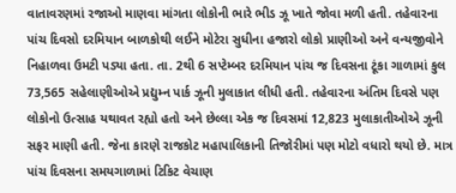વાતાવરણમાં રજાઓ માણવા માંગતા લોકોની ભારે ભીડ ઝૂ ખાતે જોવા મળી હતી. તહેવારના પાંચ દિવસો દરમિયાન બાળકોથી લઈને મોટેરા સુધીના હજારો લોકો પ્રાણીઓ અને વન્યજીવોને નિહાળવા ઉમટી પડ્યા હતા. તા. 2થી 6 સપ્ટેમ્બર દરમિયાન પાંચ જ દિવસના ટૂંકા ગાળામાં કુલ 73,565 સહેલાણીઓએ પ્રદ્યુમ્ન પાર્ક ઝૂની મુલાકાત લીધી હતી. તહેવારના અંતિમ દિવસે પણ લોકોનો ઉત્સાહ યથાવત રહ્યો હતો અને છેલ્લા એક જ દિવસમાં 12,823 મુલાકાતીઓએ ઝૂની સફર માણી હતી. જેના કારણે રાજકોટ મહાપાલિકાની તિજોરીમાં પણ મોટો વધારો થયો છે. માત્ર પાંચ દિવસના સમયગાળામાં ટિકિટ વેચાણ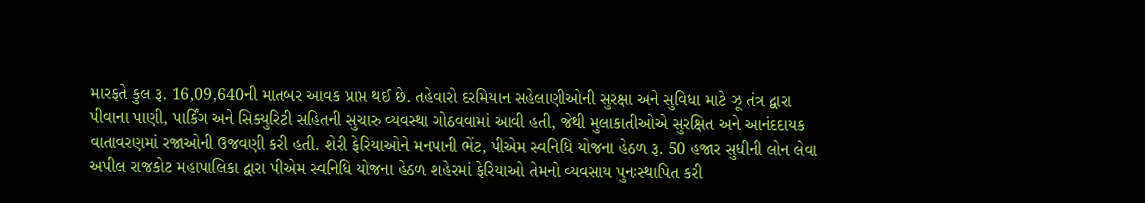મારફતે કુલ રૂ. 16,09,640ની માતબર આવક પ્રાપ્ત થઈ છે. તહેવારો દરમિયાન સહેલાણીઓની સુરક્ષા અને સુવિધા માટે ઝૂ તંત્ર દ્વારા પીવાના પાણી, પાર્કિંગ અને સિક્યુરિટી સહિતની સુચારુ વ્યવસ્થા ગોઠવવામાં આવી હતી, જેથી મુલાકાતીઓએ સુરક્ષિત અને આનંદદાયક વાતાવરણમાં રજાઓની ઉજવણી કરી હતી. શેરી ફેરિયાઓને મનપાની ભેંટ, પીએમ સ્વનિધિ યોજના હેઠળ રૂ. 50 હજાર સુધીની લોન લેવા અપીલ રાજકોટ મહાપાલિકા દ્વારા પીએમ સ્વનિધિ યોજના હેઠળ શહેરમાં ફેરિયાઓ તેમનો વ્યવસાય પુનઃસ્થાપિત કરી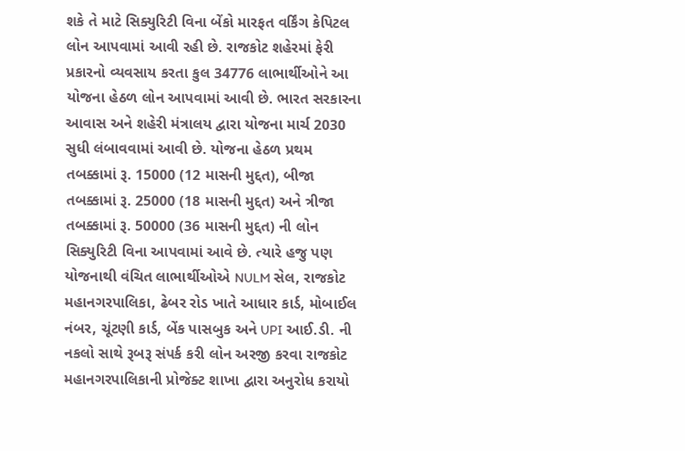શકે તે માટે સિક્યુરિટી વિના બેંકો મારફત વર્કિંગ કેપિટલ લોન આપવામાં આવી રહી છે. રાજકોટ શહેરમાં ફેરી પ્રકારનો વ્યવસાય કરતા કુલ 34776 લાભાર્થીઓને આ યોજના હેઠળ લોન આપવામાં આવી છે. ભારત સરકારના આવાસ અને શહેરી મંત્રાલય દ્વારા યોજના માર્ચ 2030 સુધી લંબાવવામાં આવી છે. યોજના હેઠળ પ્રથમ તબક્કામાં રૂ. 15000 (12 માસની મુદ્દત), બીજા તબક્કામાં રૂ. 25000 (18 માસની મુદ્દત) અને ત્રીજા તબક્કામાં રૂ. 50000 (36 માસની મુદ્દત) ની લોન સિક્યુરિટી વિના આપવામાં આવે છે. ત્યારે હજુ પણ યોજનાથી વંચિત લાભાર્થીઓએ NULM સેલ, રાજકોટ મહાનગરપાલિકા, ઢેબર રોડ ખાતે આધાર કાર્ડ, મોબાઈલ નંબર, ચૂંટણી કાર્ડ, બેંક પાસબુક અને UPI આઈ.ડી. ની નકલો સાથે રૂબરૂ સંપર્ક કરી લોન અરજી કરવા રાજકોટ મહાનગરપાલિકાની પ્રોજેક્ટ શાખા દ્વારા અનુરોધ કરાયો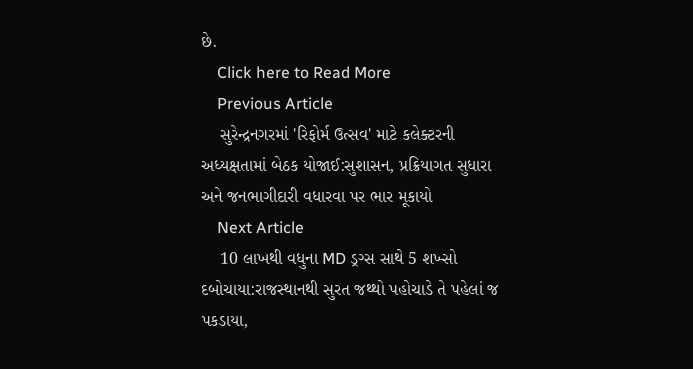છે.
    Click here to Read More
    Previous Article
    સુરેન્દ્રનગરમાં 'રિફોર્મ ઉત્સવ' માટે કલેક્ટરની અધ્યક્ષતામાં બેઠક યોજાઈ:સુશાસન, પ્રક્રિયાગત સુધારા અને જનભાગીદારી વધારવા પર ભાર મૂકાયો
    Next Article
    10 લાખથી વધુના MD ડ્રગ્સ સાથે 5 શખ્સો દબોચાયા:રાજસ્થાનથી સુરત જથ્થો પહોચાડે તે પહેલાં જ પકડાયા,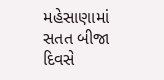મહેસાણામાં સતત બીજા દિવસે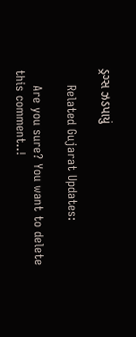ડ્રગ્સ ઝડપાયું

    Related Gujarat Updates:

    Are you sure? You want to delete this comment..!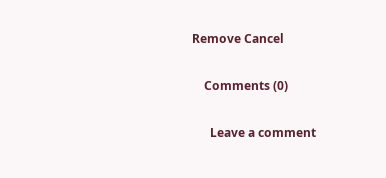Remove Cancel

    Comments (0)

      Leave a comment